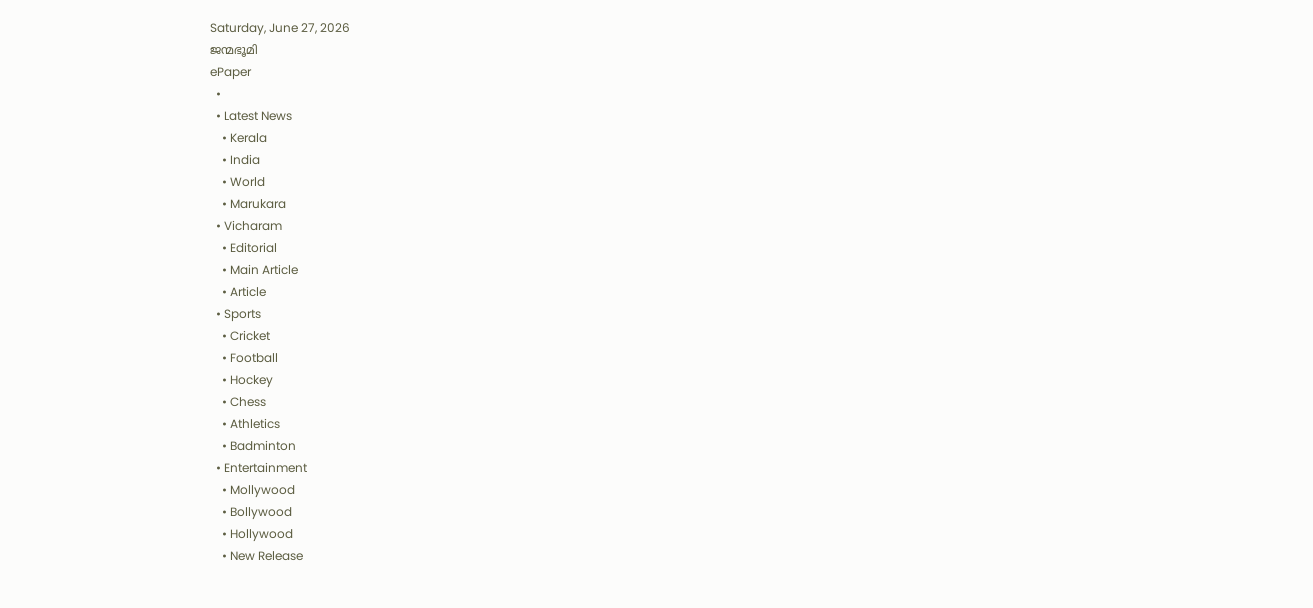Saturday, June 27, 2026
ജന്മഭൂമി
ePaper
  •
  • Latest News
    • Kerala
    • India
    • World
    • Marukara
  • Vicharam
    • Editorial
    • Main Article
    • Article
  • Sports
    • Cricket
    • Football
    • Hockey
    • Chess
    • Athletics
    • Badminton
  • Entertainment
    • Mollywood
    • Bollywood
    • Hollywood
    • New Release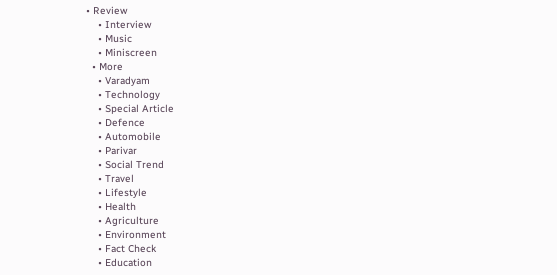• Review
    • Interview
    • Music
    • Miniscreen
  • More
    • Varadyam
    • Technology
    • Special Article
    • Defence
    • Automobile
    • Parivar
    • Social Trend
    • Travel
    • Lifestyle
    • Health
    • Agriculture
    • Environment
    • Fact Check
    • Education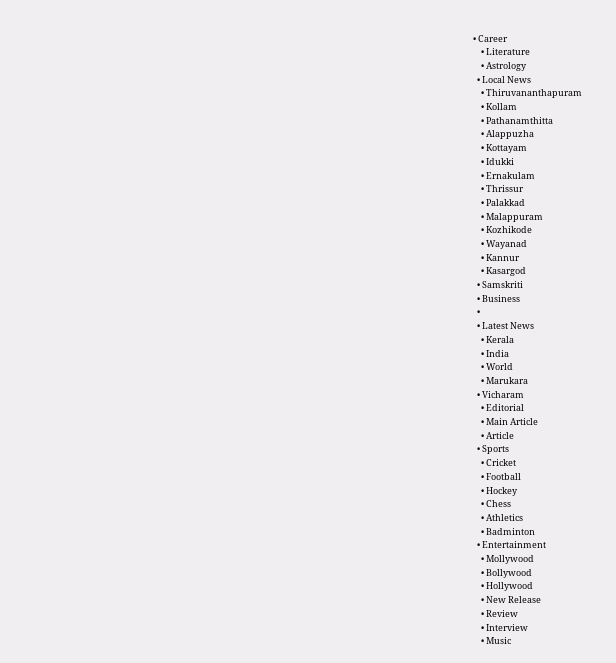• Career
    • Literature
    • Astrology
  • Local News
    • Thiruvananthapuram
    • Kollam
    • Pathanamthitta
    • Alappuzha
    • Kottayam
    • Idukki
    • Ernakulam
    • Thrissur
    • Palakkad
    • Malappuram
    • Kozhikode
    • Wayanad
    • Kannur
    • Kasargod
  • Samskriti
  • Business
  •
  • Latest News
    • Kerala
    • India
    • World
    • Marukara
  • Vicharam
    • Editorial
    • Main Article
    • Article
  • Sports
    • Cricket
    • Football
    • Hockey
    • Chess
    • Athletics
    • Badminton
  • Entertainment
    • Mollywood
    • Bollywood
    • Hollywood
    • New Release
    • Review
    • Interview
    • Music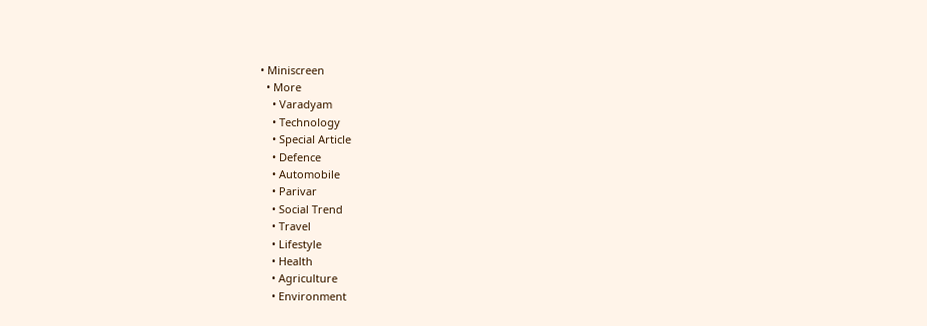• Miniscreen
  • More
    • Varadyam
    • Technology
    • Special Article
    • Defence
    • Automobile
    • Parivar
    • Social Trend
    • Travel
    • Lifestyle
    • Health
    • Agriculture
    • Environment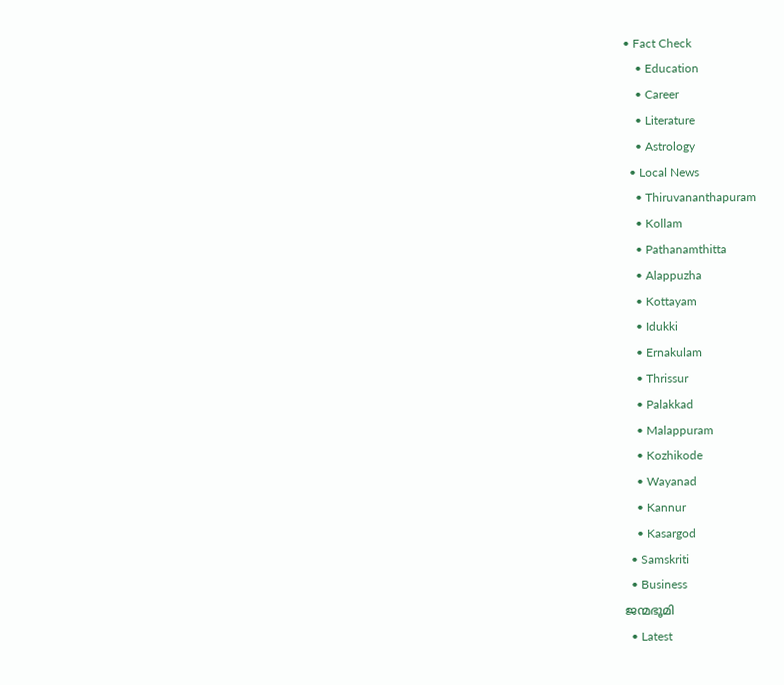• Fact Check
    • Education
    • Career
    • Literature
    • Astrology
  • Local News
    • Thiruvananthapuram
    • Kollam
    • Pathanamthitta
    • Alappuzha
    • Kottayam
    • Idukki
    • Ernakulam
    • Thrissur
    • Palakkad
    • Malappuram
    • Kozhikode
    • Wayanad
    • Kannur
    • Kasargod
  • Samskriti
  • Business
ജന്മഭൂമി
  • Latest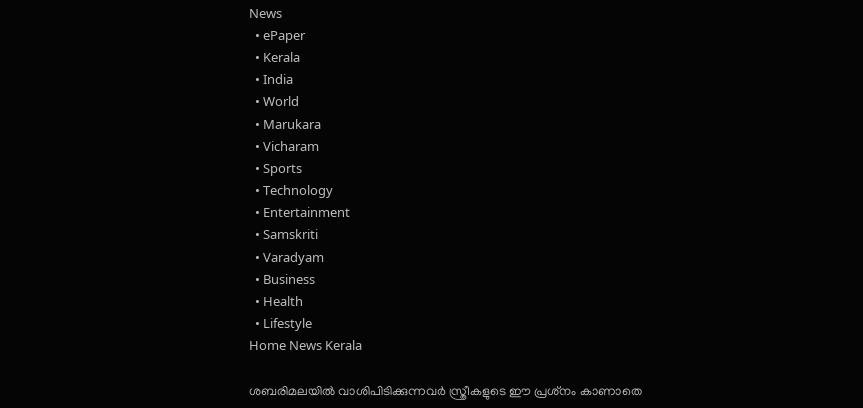News
  • ePaper
  • Kerala
  • India
  • World
  • Marukara
  • Vicharam
  • Sports
  • Technology
  • Entertainment
  • Samskriti
  • Varadyam
  • Business
  • Health
  • Lifestyle
Home News Kerala

ശബരിമലയില്‍ വാശിപിടിക്കുന്നവര്‍ സ്ത്രീകളുടെ ഈ പ്രശ്‌നം കാണാതെ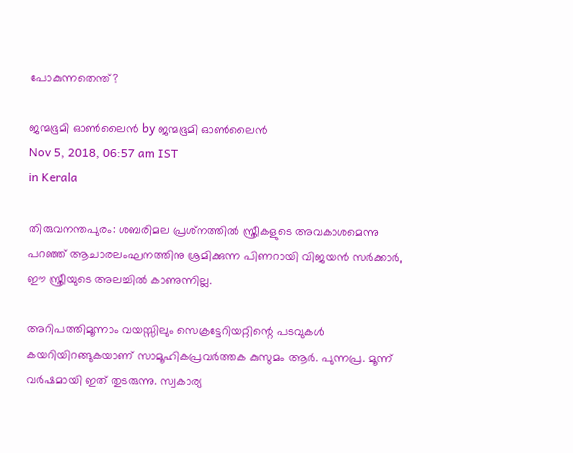പോകുന്നതെന്ത്?

ജന്മഭൂമി ഓണ്‍ലൈന്‍ by ജന്മഭൂമി ഓണ്‍ലൈന്‍
Nov 5, 2018, 06:57 am IST
in Kerala

തിരുവനന്തപുരം: ശബരിമല പ്രശ്‌നത്തില്‍ സ്ത്രീകളുടെ അവകാശമെന്നു പറഞ്ഞ് ആചാരലംഘനത്തിനു ശ്രമിക്കുന്ന പിണറായി വിജയന്‍ സര്‍ക്കാര്‍, ഈ സ്ത്രീയുടെ അലച്ചില്‍ കാണുന്നില്ല.

അറിപത്തിമൂന്നാം വയസ്സിലും സെക്രട്ടേറിയറ്റിന്റെ പടവുകള്‍ കയറിയിറങ്ങുകയാണ് സാമൂഹികപ്രവര്‍ത്തക കുസുമം ആര്‍. പുന്നപ്ര. മൂന്ന് വര്‍ഷമായി ഇത് തുടരുന്നു. സ്വകാര്യ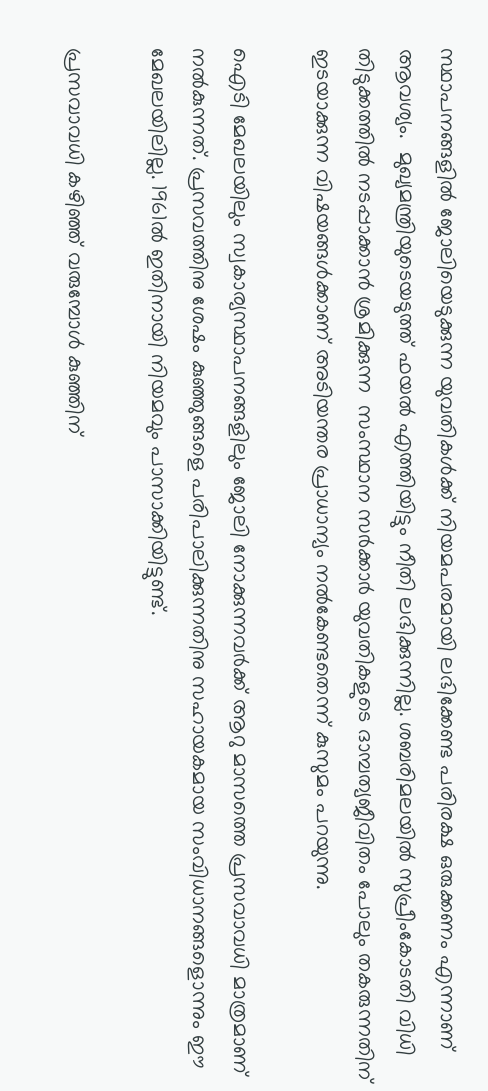സ്ഥാപനങ്ങളില്‍ ജോലിയെടുക്കുന്ന യുവതികള്‍ക്ക് നിയമപരമായി ലഭിക്കേണ്ട പരിരക്ഷ ഒരുക്കണം എന്നാണ് ആവശ്യം.  മുഖ്യമന്ത്രിയുടെയടുത്ത് ഫയല്‍ എത്തിയിട്ടും നീതി ലഭിക്കുന്നില്ല. ശബരിമലയില്‍ സുപ്രീംകോടതി വിധി തിടുക്കത്തില്‍ നടപ്പാക്കാന്‍ ശ്രമിക്കുന്ന  സംസ്ഥാന സര്‍ക്കാര്‍ യുവതികളുടെ ദാമ്പത്യജീവിതം പോലും തകരുന്നതിന് ഇടയാക്കുന്ന വിഷയങ്ങള്‍ക്കാണ് അടിയന്തര പ്രാധാന്യം നല്‍കേണ്ടതെന്ന് കുസുമം പറയുന്നു.

ഐടി മേഖലയിലും സ്വകാര്യസ്ഥാപനങ്ങളിലും ജോലി നോക്കുന്നവര്‍ക്ക് ആറു മാസത്തെ പ്രസവാവധി മാത്രമാണ് നല്‍കുന്നത്. പ്രസവത്തിനു ശേഷം കുഞ്ഞുങ്ങളെ പരിപാലിക്കുന്നതിനു സഹായകമായ സംവിധാനങ്ങളൊന്നും ഈ മേഖലയിലില്ല. 1961ല്‍ ഇതിനായി നിയമവും പാസാക്കിയിട്ടുണ്ട്.

പ്രസവാവധി കഴിഞ്ഞ് വരുമ്പോള്‍ കുഞ്ഞിന്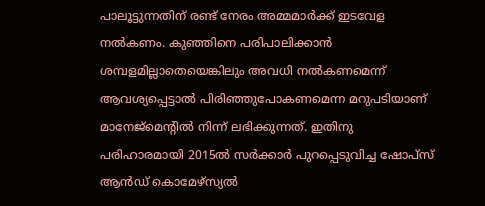പാലൂട്ടുന്നതിന് രണ്ട് നേരം അമ്മമാര്‍ക്ക് ഇടവേള  നല്‍കണം. കുഞ്ഞിനെ പരിപാലിക്കാന്‍ ശമ്പളമില്ലാതെയെങ്കിലും അവധി നല്‍കണമെന്ന് ആവശ്യപ്പെട്ടാല്‍ പിരിഞ്ഞുപോകണമെന്ന മറുപടിയാണ് മാനേജ്‌മെന്റില്‍ നിന്ന് ലഭിക്കുന്നത്. ഇതിനു പരിഹാരമായി 2015ല്‍ സര്‍ക്കാര്‍ പുറപ്പെടുവിച്ച ഷോപ്‌സ് ആന്‍ഡ് കൊമേഴ്‌സ്യല്‍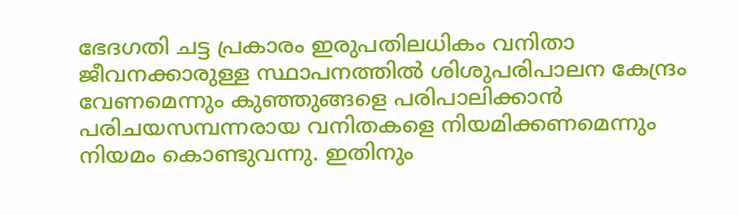ഭേദഗതി ചട്ട പ്രകാരം ഇരുപതിലധികം വനിതാ ജീവനക്കാരുള്ള സ്ഥാപനത്തില്‍ ശിശുപരിപാലന കേന്ദ്രം വേണമെന്നും കുഞ്ഞുങ്ങളെ പരിപാലിക്കാന്‍ പരിചയസമ്പന്നരായ വനിതകളെ നിയമിക്കണമെന്നും നിയമം കൊണ്ടുവന്നു. ഇതിനും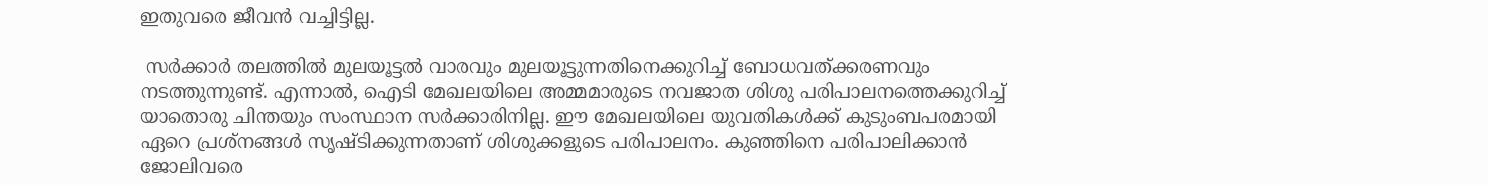ഇതുവരെ ജീവന്‍ വച്ചിട്ടില്ല.

 സര്‍ക്കാര്‍ തലത്തില്‍ മുലയൂട്ടല്‍ വാരവും മുലയൂട്ടുന്നതിനെക്കുറിച്ച് ബോധവത്ക്കരണവും നടത്തുന്നുണ്ട്. എന്നാല്‍, ഐടി മേഖലയിലെ അമ്മമാരുടെ നവജാത ശിശു പരിപാലനത്തെക്കുറിച്ച് യാതൊരു ചിന്തയും സംസ്ഥാന സര്‍ക്കാരിനില്ല. ഈ മേഖലയിലെ യുവതികള്‍ക്ക് കുടുംബപരമായി ഏറെ പ്രശ്‌നങ്ങള്‍ സൃഷ്ടിക്കുന്നതാണ് ശിശുക്കളുടെ പരിപാലനം. കുഞ്ഞിനെ പരിപാലിക്കാന്‍ ജോലിവരെ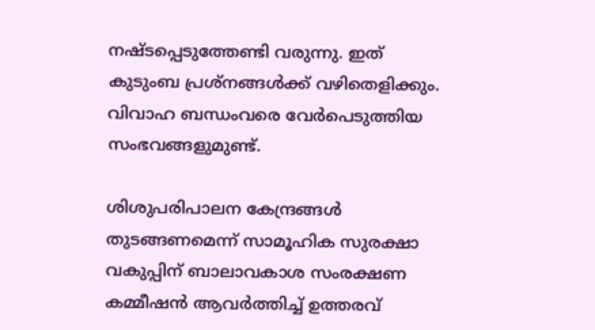നഷ്ടപ്പെടുത്തേണ്ടി വരുന്നു. ഇത് കുടുംബ പ്രശ്‌നങ്ങള്‍ക്ക് വഴിതെളിക്കും. വിവാഹ ബന്ധംവരെ വേര്‍പെടുത്തിയ സംഭവങ്ങളുമുണ്ട്.

ശിശുപരിപാലന കേന്ദ്രങ്ങള്‍ തുടങ്ങണമെന്ന് സാമൂഹിക സുരക്ഷാ വകുപ്പിന് ബാലാവകാശ സംരക്ഷണ കമ്മീഷന്‍ ആവര്‍ത്തിച്ച് ഉത്തരവ്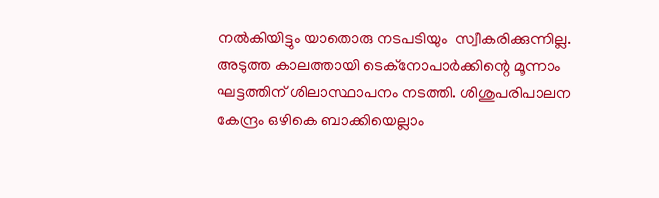നല്‍കിയിട്ടും യാതൊരു നടപടിയും  സ്വീകരിക്കുന്നില്ല. അടുത്ത കാലത്തായി ടെക്‌നോപാര്‍ക്കിന്റെ മൂന്നാം ഘട്ടത്തിന് ശിലാസ്ഥാപനം നടത്തി. ശിശുപരിപാലന കേന്ദ്രം ഒഴികെ ബാക്കിയെല്ലാം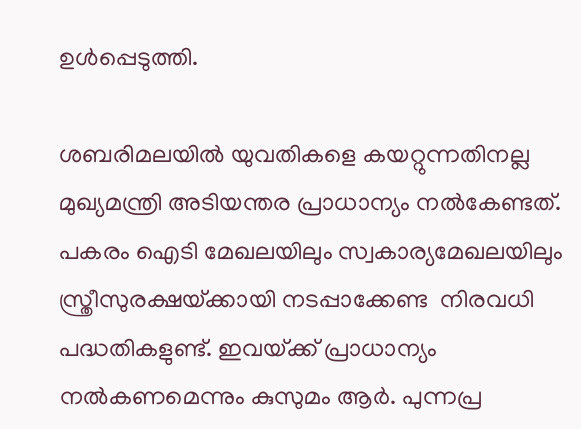ഉള്‍പ്പെടുത്തി.

ശബരിമലയില്‍ യുവതികളെ കയറ്റുന്നതിനല്ല മുഖ്യമന്ത്രി അടിയന്തര പ്രാധാന്യം നല്‍കേണ്ടത്. പകരം ഐടി മേഖലയിലും സ്വകാര്യമേഖലയിലും സ്ത്രീസുരക്ഷയ്‌ക്കായി നടപ്പാക്കേണ്ട  നിരവധി പദ്ധതികളുണ്ട്. ഇവയ്‌ക്ക് പ്രാധാന്യം നല്‍കണമെന്നും കുസുമം ആര്‍. പുന്നപ്ര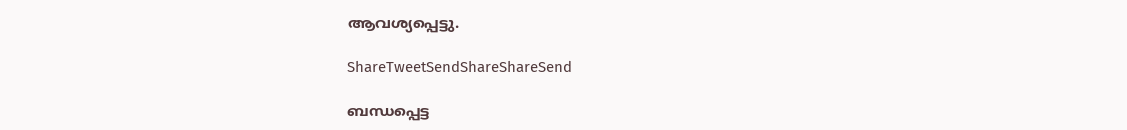ആവശ്യപ്പെട്ടു.

ShareTweetSendShareShareSend

ബന്ധപ്പെട്ട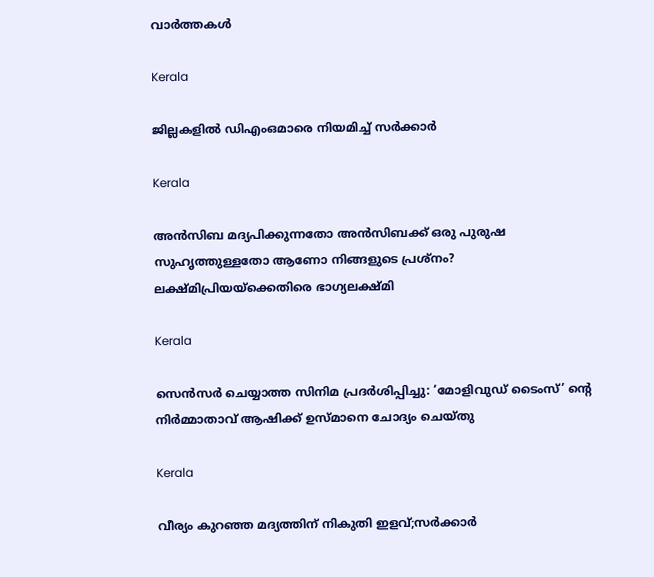വാര്‍ത്തകള്‍

Kerala

ജില്ലകളില്‍ ഡിഎംഒമാരെ നിയമിച്ച് സര്‍ക്കാര്‍

Kerala

അൻസിബ മദ്യപിക്കുന്നതോ അൻസിബക്ക് ഒരു പുരുഷ സുഹൃത്തുള്ളതോ ആണോ നിങ്ങളുടെ പ്രശ്നം? ലക്ഷ്മിപ്രിയയ്‌ക്കെതിരെ ഭാഗ്യലക്ഷ്മി

Kerala

സെന്‍സര്‍ ചെയ്യാത്ത സിനിമ പ്രദര്‍ശിപ്പിച്ചു: ‘മോളിവുഡ് ടൈംസ്’ ന്റെ നിര്‍മ്മാതാവ് ആഷിക്ക് ഉസ്മാനെ ചോദ്യം ചെയ്തു

Kerala

വീര്യം കുറഞ്ഞ മദ്യത്തിന് നികുതി ഇളവ്;സര്‍ക്കാര്‍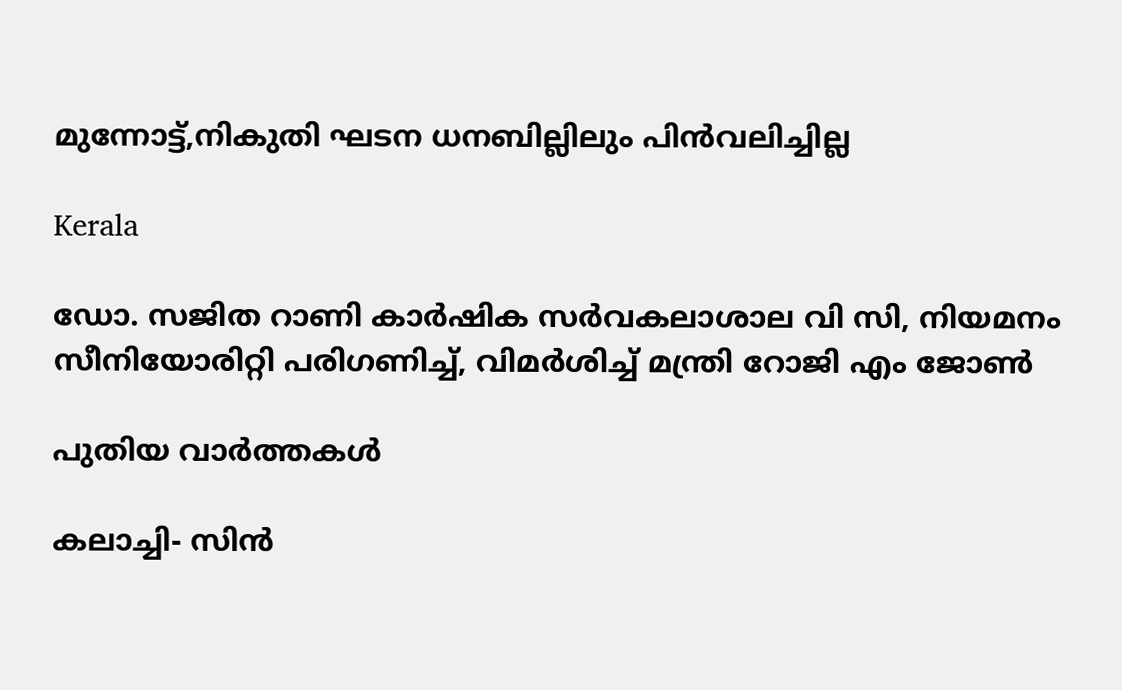മുന്നോട്ട്,നികുതി ഘടന ധനബില്ലിലും പിന്‍വലിച്ചില്ല

Kerala

ഡോ. സജിത റാണി കാര്‍ഷിക സര്‍വകലാശാല വി സി, നിയമനം സീനിയോരിറ്റി പരിഗണിച്ച്, വിമര്‍ശിച്ച് മന്ത്രി റോജി എം ജോണ്‍

പുതിയ വാര്‍ത്തകള്‍

കലാച്ചി- സിന്‍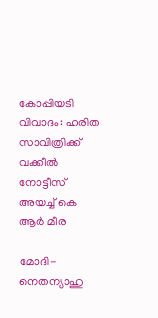കോപ്പിയടി വിവാദം: ഹരിത സാവിത്രിക്ക് വക്കീല്‍ നോട്ടീസ് അയച്ച് കെ ആര്‍ മീര

മോദി-നെതന്യാഹു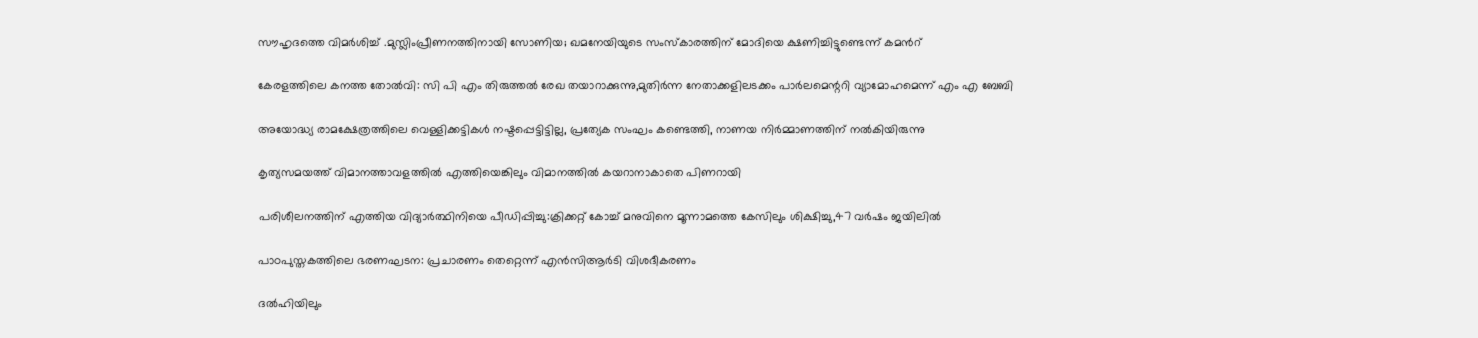സൗഹൃദത്തെ വിമര്‍ശിച്ച് .മുസ്ലിംപ്രീണനത്തിനായി സോണിയ; ഖമനേയിയുടെ സംസ്കാരത്തിന് മോദിയെ ക്ഷണിച്ചിട്ടുണ്ടെന്ന് കമന്‍റ്

കേരളത്തിലെ കനത്ത തോല്‍വി: സി പി എം തിരുത്തല്‍ രേഖ തയാറാക്കുന്നു,മുതിര്‍ന്ന നേതാക്കളിലടക്കം പാര്‍ലമെന്ററി വ്യാമോഹമെന്ന് എം എ ബേബി

അയോദ്ധ്യ രാമക്ഷേത്രത്തിലെ വെള്ളിക്കട്ടികൾ നഷ്ടപ്പെട്ടിട്ടില്ല, പ്രത്യേക സംഘം കണ്ടെത്തി, നാണയ നിർമ്മാണത്തിന് നൽകിയിരുന്നു

കൃത്യസമയത്ത് വിമാനത്താവളത്തില്‍ എത്തിയെങ്കിലും വിമാനത്തില്‍ കയറാനാകാതെ പിണറായി

പരിശീലനത്തിന് എത്തിയ വിദ്യാര്‍ത്ഥിനിയെ പീഡിപ്പിച്ചു:ക്രിക്കറ്റ് കോച്ച് മനുവിനെ മൂന്നാമത്തെ കേസിലും ശിക്ഷിച്ചു,47 വര്‍ഷം ജയിലില്‍

പാഠപുസ്തകത്തിലെ ഭരണഘടന: പ്രചാരണം തെറ്റെന്ന് എൻസിആർടി വിശദീകരണം

ദൽഹിയിലും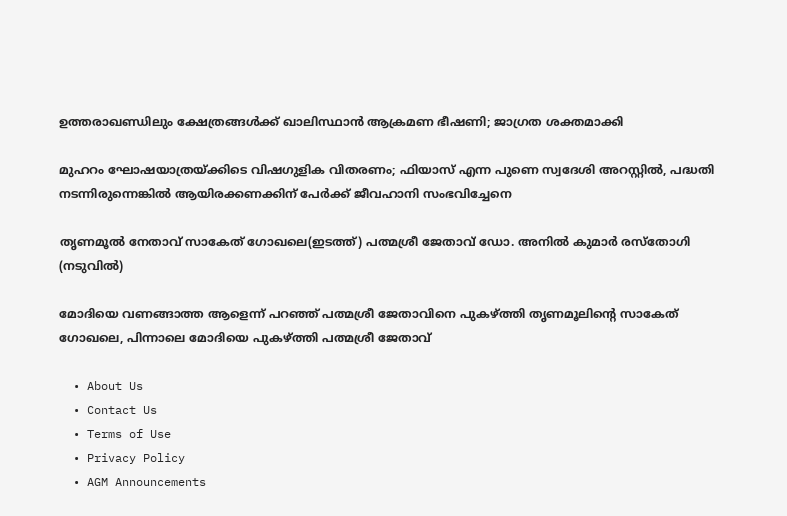ഉത്തരാഖണ്ഡിലും ക്ഷേത്രങ്ങൾക്ക് ഖാലിസ്ഥാൻ ആക്രമണ ഭീഷണി; ജാഗ്രത ശക്തമാക്കി

മുഹറം ഘോഷയാത്രയ്‌ക്കിടെ വിഷഗുളിക വിതരണം; ഫിയാസ് എന്ന പുണെ സ്വദേശി അറസ്റ്റിൽ, പദ്ധതി നടന്നിരുന്നെങ്കിൽ ആയിരക്കണക്കിന് പേർക്ക് ജീവഹാനി സംഭവിച്ചേനെ

തൃണമൂല്‍ നേതാവ് സാകേത് ഗോഖലെ(ഇടത്ത്) പത്മശ്രീ ജേതാവ് ഡോ. അനില്‍ കുമാര്‍ രസ്തോഗി (നടുവില്‍)

മോദിയെ വണങ്ങാത്ത ആളെന്ന് പറഞ്ഞ് പത്മശ്രീ ജേതാവിനെ പുകഴ്‌ത്തി തൃണമൂലിന്റെ സാകേത് ഗോഖലെ, പിന്നാലെ മോദിയെ പുകഴ്‌ത്തി പത്മശ്രീ ജേതാവ്

  • About Us
  • Contact Us
  • Terms of Use
  • Privacy Policy
  • AGM Announcements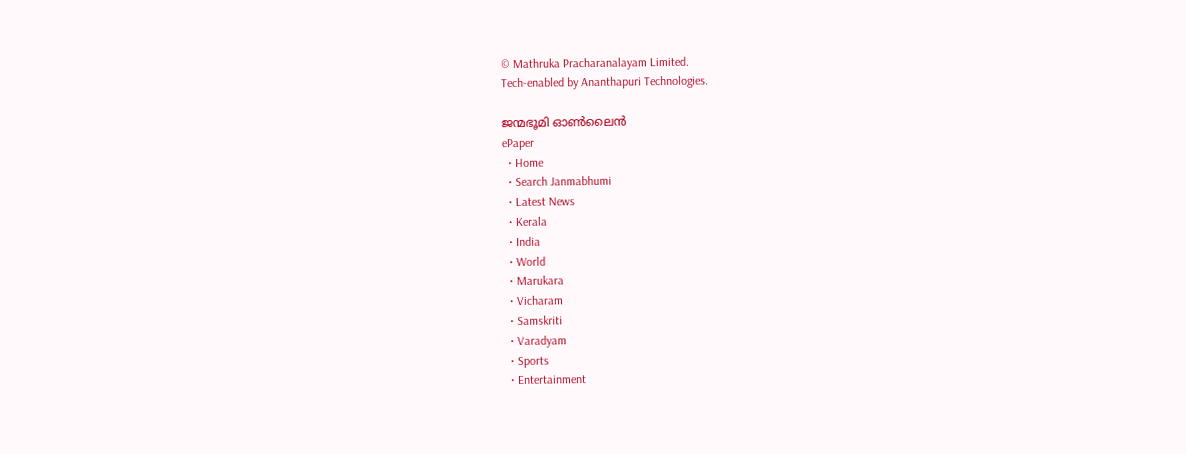© Mathruka Pracharanalayam Limited.
Tech-enabled by Ananthapuri Technologies.

ജന്മഭൂമി ഓണ്‍ലൈന്‍
ePaper
  • Home
  • Search Janmabhumi
  • Latest News
  • Kerala
  • India
  • World
  • Marukara
  • Vicharam
  • Samskriti
  • Varadyam
  • Sports
  • Entertainment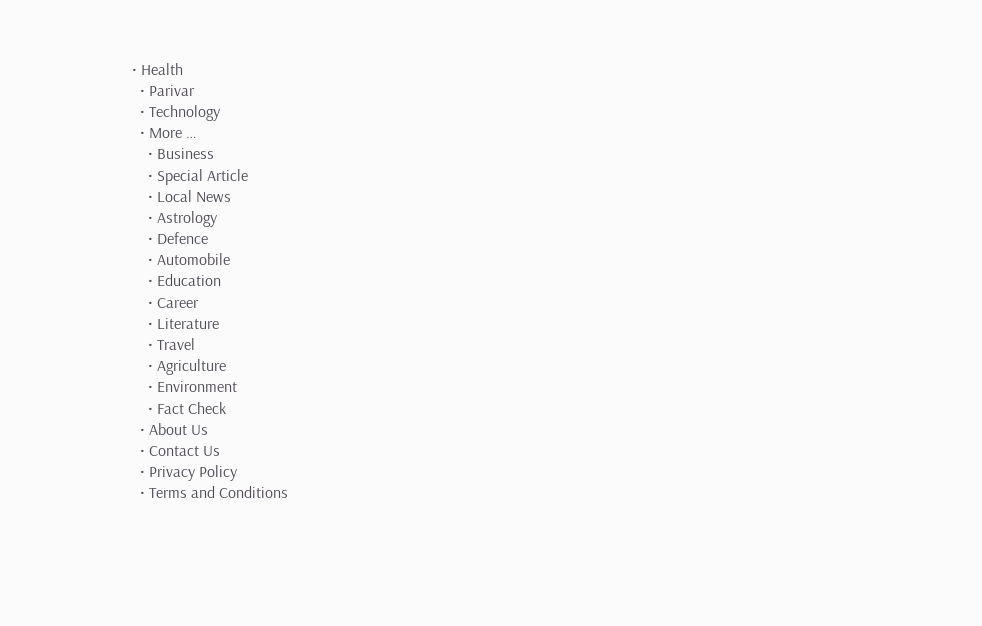• Health
  • Parivar
  • Technology
  • More …
    • Business
    • Special Article
    • Local News
    • Astrology
    • Defence
    • Automobile
    • Education
    • Career
    • Literature
    • Travel
    • Agriculture
    • Environment
    • Fact Check
  • About Us
  • Contact Us
  • Privacy Policy
  • Terms and Conditions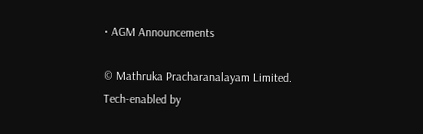• AGM Announcements

© Mathruka Pracharanalayam Limited.
Tech-enabled by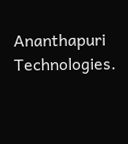Ananthapuri Technologies.